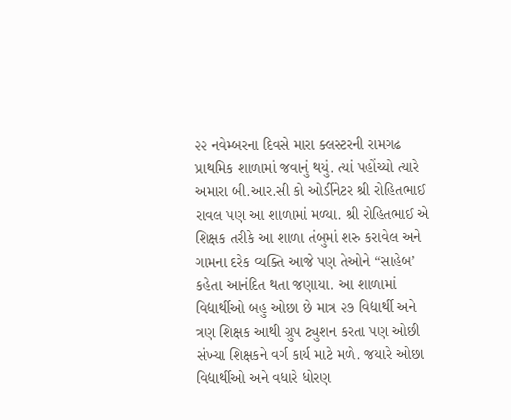૨૨ નવેમ્બરના દિવસે મારા ક્લસ્ટરની રામગઢ પ્રાથમિક શાળામાં જવાનું થયું. ત્યાં પહોંચ્યો ત્યારે અમારા બી.આર.સી કો ઓર્ડીનેટર શ્રી રોહિતભાઈ રાવલ પણ આ શાળામાં મળ્યા. શ્રી રોહિતભાઈ એ શિક્ષક તરીકે આ શાળા તંબુમાં શરુ કરાવેલ અને ગામના દરેક વ્યક્તિ આજે પણ તેઓને “સાહેબ’ કહેતા આનંદિત થતા જણાયા. આ શાળામાં વિદ્યાર્થીઓ બહુ ઓછા છે માત્ર ૨૭ વિદ્યાર્થી અને ત્રણ શિક્ષક આથી ગ્રુપ ટ્યુશન કરતા પણ ઓછી સંખ્યા શિક્ષકને વર્ગ કાર્ય માટે મળે. જયારે ઓછા વિદ્યાર્થીઓ અને વધારે ધોરણ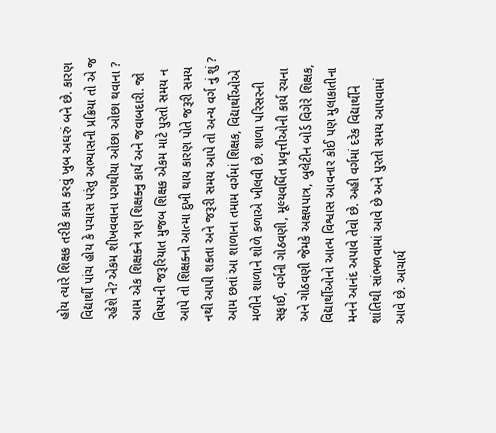હોય ત્યારે શિક્ષક તરીકે કામ કરવું ખુબ અઘરું બને છે. કારણ વિદ્યાર્થી પાંચ હોય કે પચાસ પરંતુ અભ્યાસની પ્રક્રિયા તો એ જ રહેશે ને? એકમ શીખવવાના પગથીયા ઓછા ઓછા થવાના ? આમ એક શિક્ષક્ને ત્રણ શિક્ષક્નુ કાર્ય અને જવાબદારી. જો વિષયની જરૂરિયાત મુજબ શિક્ષક એકમ માટે પુરતો સમય ન આપે તો શિક્ષક્નો આત્મા દુખી થાય કારણ પોતે જરૂરી સમય નથી આપી શકતા અને જરૂરી સમય આપે તો અન્ય વર્ગ નું શું ? આમ છતાં આ શાળાના તમામ વર્ગમાં શિક્ષક, વિદ્યાર્થીઓએ મળીને શાળાને શોળે કળાએ ખીલવી છે. શાળા પરિસરની સફાઈ, વર્ગની ગોઠવણી, મૂલ્યવર્ધિત પ્રવૃત્તીઓની કાર્ય રચના અને ગોઠવણી જેમકે અક્ષયપાત્ર, બુલેટીન બોર્ડ વિગેરે શિક્ષક, વિદ્યાર્થીઓનો આત્મ વિશ્વાસ આવનાર કોઈ પણ મુલાકાતીના મનને આનંદ અપાવે તેવો છે. અહી વર્ગમાં દરેક વિદ્યાર્થીને શાંતિથી સાંભળવામાં આવે છે અને પુરતો સમય આપવામાં આવે છે. આચાર્ય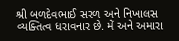શ્રી બળદેવભાઈ સરળ અને નિખાલસ વ્યક્તિત્વ ધરાવનાર છે. મેં અને અમારા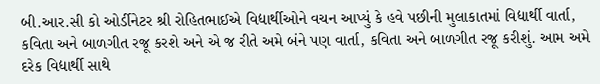બી.આર.સી કો ઓર્ડીનેટર શ્રી રોહિતભાઈએ વિદ્યાર્થીઓને વચન આપ્યું કે હવે પછીની મુલાકાતમાં વિદ્યાર્થી વાર્તા, કવિતા અને બાળગીત રજૂ કરશે અને એ જ રીતે અમે બંને પણ વાર્તા, કવિતા અને બાળગીત રજૂ કરીશું. આમ અમે દરેક વિદ્યાર્થી સાથે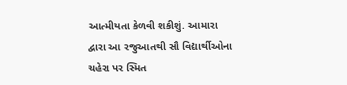આત્મીયતા કેળવી શકીશું. આમારા દ્વારા આ રજુઆતથી સૌ વિદ્યાર્થીઓના ચહેરા પર સ્મિત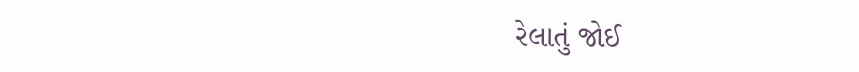રેલાતું જોઈ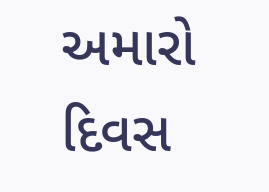અમારો દિવસ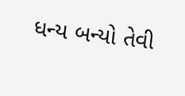ધન્ય બન્યો તેવી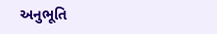અનુભૂતિ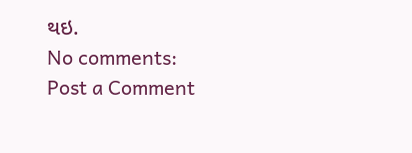થઇ.
No comments:
Post a Comment